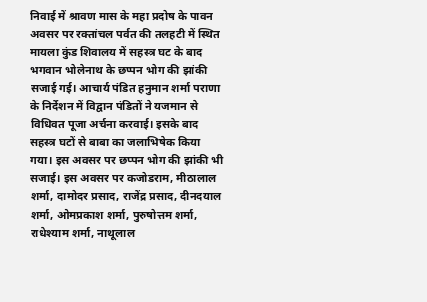निवाई में श्रावण मास के महा प्रदोष के पावन अवसर पर रक्तांचल पर्वत की तलहटी में स्थित मायला कुंड शिवालय में सहस्त्र घट के बाद भगवान भोलेनाथ के छप्पन भोग की झांकी सजाई गई। आचार्य पंडित हनुमान शर्मा पराणा के निर्देशन में विद्वान पंडितों ने यजमान से विधिवत पूजा अर्चना करवाई। इसके बाद सहस्त्र घटों से बाबा का जलाभिषेक किया गया। इस अवसर पर छप्पन भोग की झांकी भी सजाई। इस अवसर पर कजोडराम, मीठालाल शर्मा, दामोदर प्रसाद, राजेंद्र प्रसाद, दीनदयाल शर्मा, ओमप्रकाश शर्मा, पुरुषोत्तम शर्मा, राधेश्याम शर्मा, नाथूलाल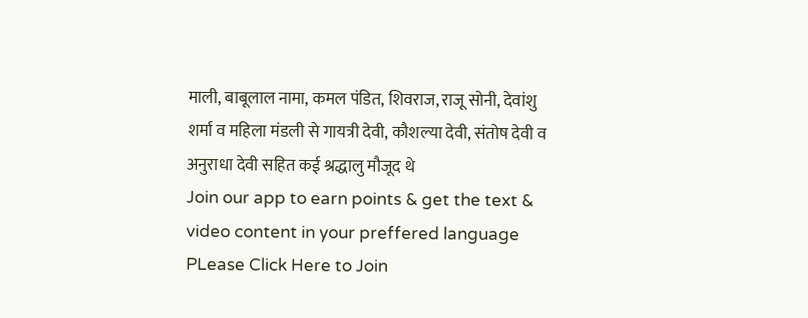माली, बाबूलाल नामा, कमल पंडित, शिवराज, राजू सोनी, देवांशु शर्मा व महिला मंडली से गायत्री देवी, कौशल्या देवी, संतोष देवी व अनुराधा देवी सहित कई श्रद्धालु मौजूद थे
Join our app to earn points & get the text & video content in your preffered language
PLease Click Here to Join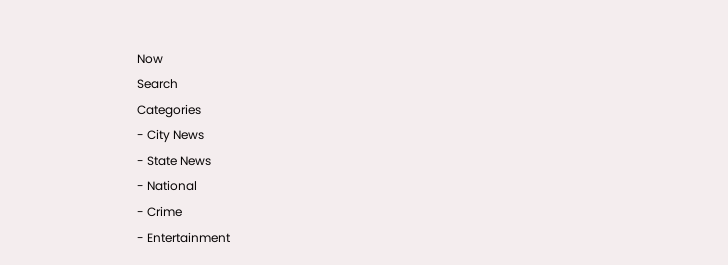Now
Search
Categories
- City News
- State News
- National
- Crime
- Entertainment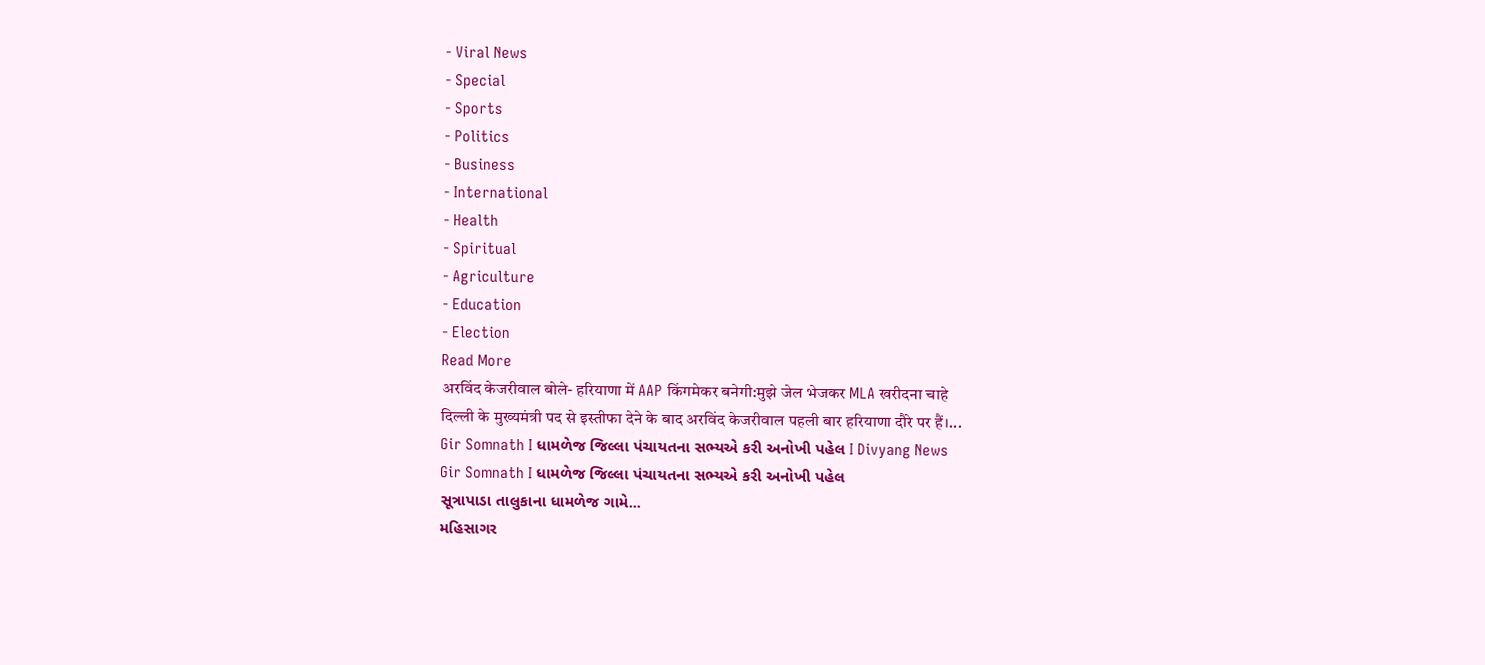- Viral News
- Special
- Sports
- Politics
- Business
- International
- Health
- Spiritual
- Agriculture
- Education
- Election
Read More
अरविंद केजरीवाल बोले- हरियाणा में AAP किंगमेकर बनेगी:मुझे जेल भेजकर MLA खरीदना चाहे
दिल्ली के मुख्यमंत्री पद से इस्तीफा देने के बाद अरविंद केजरीवाल पहली बार हरियाणा दौरे पर हैं।...
Gir Somnath I ધામળેજ જિલ્લા પંચાયતના સભ્યએ કરી અનોખી પહેલ I Divyang News
Gir Somnath I ધામળેજ જિલ્લા પંચાયતના સભ્યએ કરી અનોખી પહેલ
સૂત્રાપાડા તાલુકાના ધામળેજ ગામે...
મહિસાગર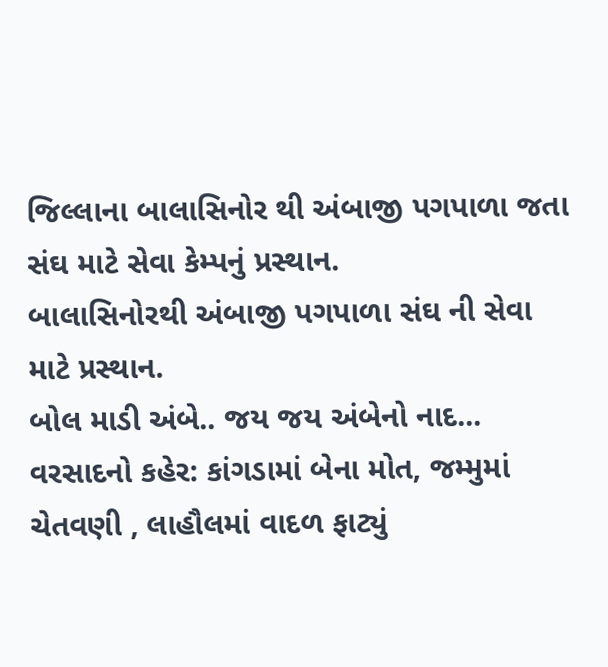જિલ્લાના બાલાસિનોર થી અંબાજી પગપાળા જતા સંઘ માટે સેવા કેમ્પનું પ્રસ્થાન.
બાલાસિનોરથી અંબાજી પગપાળા સંઘ ની સેવા માટે પ્રસ્થાન.
બોલ માડી અંબે.. જય જય અંબેનો નાદ...
વરસાદનો કહેર: કાંગડામાં બેના મોત, જમ્મુમાં ચેતવણી , લાહૌલમાં વાદળ ફાટ્યું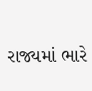રાજ્યમાં ભારે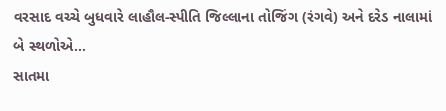વરસાદ વચ્ચે બુધવારે લાહૌલ-સ્પીતિ જિલ્લાના તોજિંગ (રંગવે) અને દરેડ નાલામાં બે સ્થળોએ...
સાતમા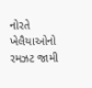નોરતે ખેલૈયાઓનો રમઝટ જામી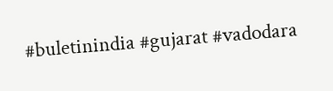#buletinindia #gujarat #vadodara